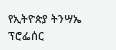የኢትዮጵያ ትንሣኤ
ፕሮፌሰር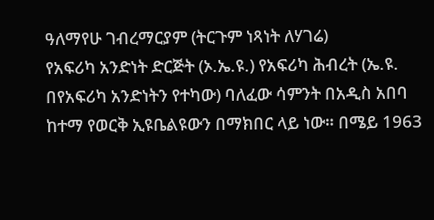ዓለማየሁ ገብረማርያም (ትርጉም ነጻነት ለሃገሬ)
የአፍሪካ አንድነት ድርጅት (ኦ.ኤ.ዩ.) የአፍሪካ ሕብረት (ኤ.ዩ. በየአፍሪካ አንድነትን የተካው) ባለፈው ሳምንት በአዲስ አበባ ከተማ የወርቅ ኢዩቤልዩውን በማክበር ላይ ነው። በሜይ 1963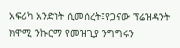አፍሪካ አንድነት ሲመሰረት፤የጋናው ፕሬዝዳንት ክዋሚ ንኩርማ የመዝጊያ ንግግሩን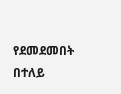የደመደመበት በተለይ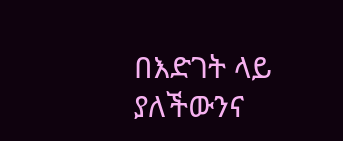በእድገት ላይ ያለችውንና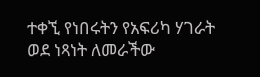ተቀኚ የነበሩትን የአፍሪካ ሃገራት ወደ ነጻነት ለመራችው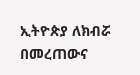ኢትዮጵያ ለክብሯ በመረጠውና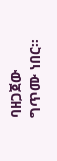ባዘጋጀው ግጥሙ ነበር።